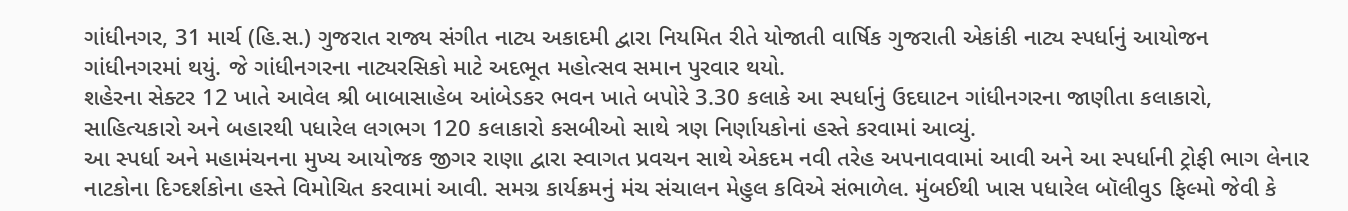ગાંધીનગર, 31 માર્ચ (હિ.સ.) ગુજરાત રાજ્ય સંગીત નાટ્ય અકાદમી દ્વારા નિયમિત રીતે યોજાતી વાર્ષિક ગુજરાતી એકાંકી નાટ્ય સ્પર્ધાનું આયોજન ગાંધીનગરમાં થયું. જે ગાંધીનગરના નાટ્યરસિકો માટે અદભૂત મહોત્સવ સમાન પુરવાર થયો.
શહેરના સેક્ટર 12 ખાતે આવેલ શ્રી બાબાસાહેબ આંબેડકર ભવન ખાતે બપોરે 3.30 કલાકે આ સ્પર્ધાનું ઉદઘાટન ગાંધીનગરના જાણીતા કલાકારો, સાહિત્યકારો અને બહારથી પધારેલ લગભગ 120 કલાકારો કસબીઓ સાથે ત્રણ નિર્ણાયકોનાં હસ્તે કરવામાં આવ્યું.
આ સ્પર્ધા અને મહામંચનના મુખ્ય આયોજક જીગર રાણા દ્વારા સ્વાગત પ્રવચન સાથે એકદમ નવી તરેહ અપનાવવામાં આવી અને આ સ્પર્ધાની ટ્રોફી ભાગ લેનાર નાટકોના દિગ્દર્શકોના હસ્તે વિમોચિત કરવામાં આવી. સમગ્ર કાર્યક્રમનું મંચ સંચાલન મેહુલ કવિએ સંભાળેલ. મુંબઈથી ખાસ પધારેલ બૉલીવુડ ફિલ્મો જેવી કે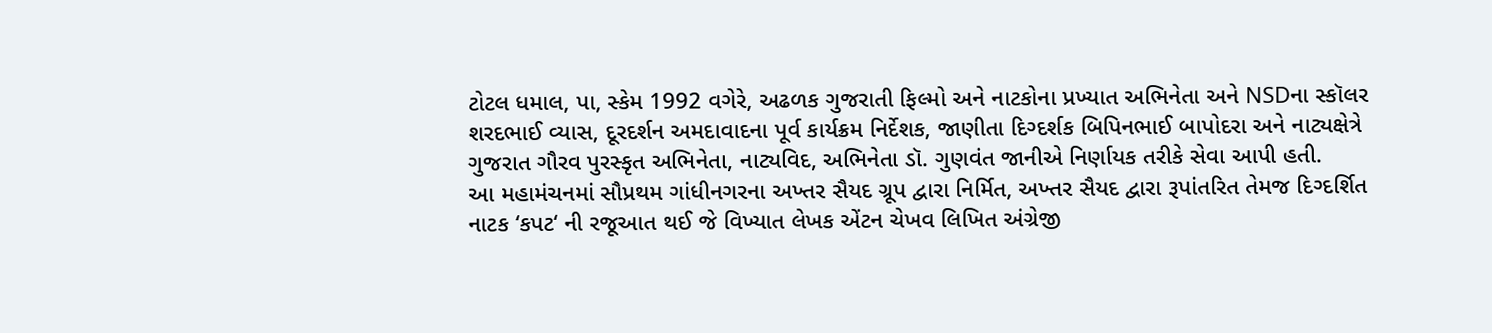ટોટલ ધમાલ, પા, સ્કેમ 1992 વગેરે, અઢળક ગુજરાતી ફિલ્મો અને નાટકોના પ્રખ્યાત અભિનેતા અને NSDના સ્કૉલર શરદભાઈ વ્યાસ, દૂરદર્શન અમદાવાદના પૂર્વ કાર્યક્રમ નિર્દેશક, જાણીતા દિગ્દર્શક બિપિનભાઈ બાપોદરા અને નાટ્યક્ષેત્રે ગુજરાત ગૌરવ પુરસ્કૃત અભિનેતા, નાટ્યવિદ, અભિનેતા ડૉ. ગુણવંત જાનીએ નિર્ણાયક તરીકે સેવા આપી હતી.
આ મહામંચનમાં સૌપ્રથમ ગાંધીનગરના અખ્તર સૈયદ ગ્રૂપ દ્વારા નિર્મિત, અખ્તર સૈયદ દ્વારા રૂપાંતરિત તેમજ દિગ્દર્શિત નાટક ‘કપટ‘ ની રજૂઆત થઈ જે વિખ્યાત લેખક એંટન ચેખવ લિખિત અંગ્રેજી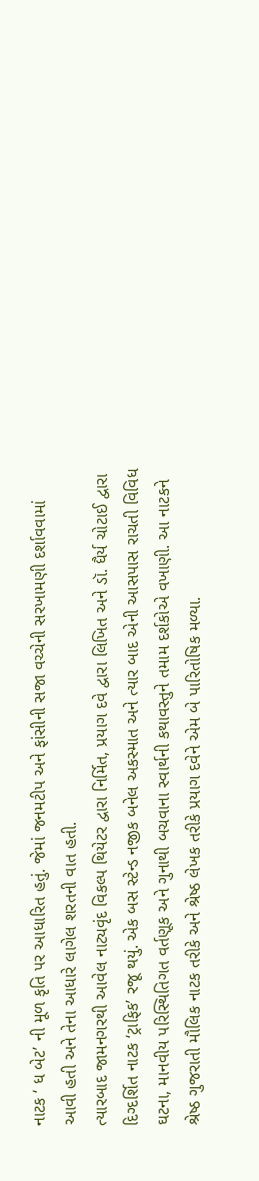નાટક ‘ ધ બેટ’ ની મૂળ કૃતિ પર આધારિત હતું. જેમાં જનમટીપ અને ફાંસીની સજા વચ્ચેની સરખામણી દર્શાવવામાં આવી હતી અને તેના આધારે લાગેલ શરતની વાત હતી.
ત્યારબાદ જામનગરથી આવેલ નાટ્યવૃંદ વિકલ્પ થિયેટર દ્વારા નિર્મિત, પ્રયાગ દવે દ્વારા લિખિત અને ડૉ. ધૈર્ય ચોટાઈ દ્વારા દિગ્દર્શિત નાટક ‘ટ્રાફિક’ રજૂ થયું. એક બસ સ્ટેન્ડ નજીક બનેલ અકસ્માત અને ત્યાર બાદ એની આસપાસ રાચતી વિવિધ ઘટના, માનવીય પરિસ્થિતિગત વર્તણૂક અને ગુનાથી બચવાના સ્વાર્થની કથાવસ્તુને તમામ દર્શકોએ વખાણી. આ નાટકને શ્રેષ્ઠ ગુજરાતી મૌલિક નાટક તરીકે અને શ્રેષ્ઠ લેખક તરીકે પ્રયાગ દવેને એમ બે પારિતોષિક મળ્યા.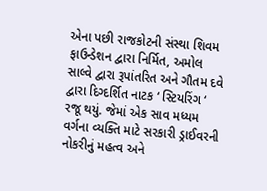એના પછી રાજકોટની સંસ્થા શિવમ ફાઉન્ડેશન દ્વારા નિર્મિત, અમોલ સાલ્વે દ્વારા રૂપાંતરિત અને ગૌતમ દવે દ્વારા દિગ્દર્શિત નાટક ‘ સ્ટિયરિંગ ‘ રજૂ થયું. જેમાં એક સાવ મધ્યમ વર્ગના વ્યક્તિ માટે સરકારી ડ્રાઈવરની નોકરીનું મહત્વ અને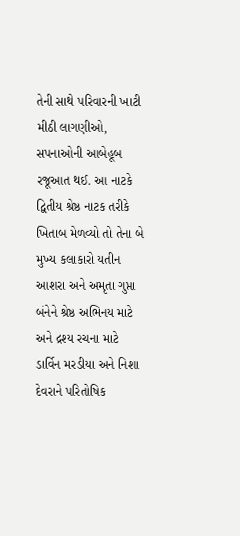તેની સાથે પરિવારની ખાટી મીઠી લાગણીઓ, સપનાઓની આબેહૂબ રજૂઆત થઈ. આ નાટકે દ્વિતીય શ્રેષ્ઠ નાટક તરીકે ખિતાબ મેળવ્યો તો તેના બે મુખ્ય કલાકારો યતીન આશરા અને અમૃતા ગુપ્તા બંનેને શ્રેષ્ઠ અભિનય માટે અને દ્રશ્ય રચના માટે ડાર્વિન મરડીયા અને નિશા દેવરાને પરિતોષિક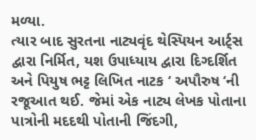મળ્યા.
ત્યાર બાદ સુરતના નાટ્યવૃંદ થેસ્પિયન આર્ટ્સ દ્વારા નિર્મિત, યશ ઉપાધ્યાય દ્વારા દિગ્દર્શિત અને પિયુષ ભટ્ટ લિખિત નાટક ‘ અપૌરુષ ‘ની રજૂઆત થઈ. જેમાં એક નાટ્ય લેખક પોતાના પાત્રોની મદદથી પોતાની જિંદગી,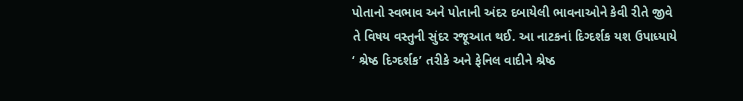પોતાનો સ્વભાવ અને પોતાની અંદર દબાયેલી ભાવનાઓને કેવી રીતે જીવે તે વિષય વસ્તુની સુંદર રજૂઆત થઈ. આ નાટકનાં દિગ્દર્શક યશ ઉપાધ્યાયે ‘ શ્રેષ્ઠ દિગ્દર્શક’ તરીકે અને ફેનિલ વાદીને શ્રેષ્ઠ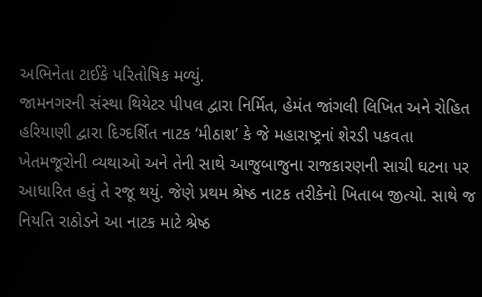અભિનેતા ટાઈકે પરિતોષિક મળ્યું.
જામનગરની સંસ્થા થિયેટર પીપલ દ્વારા નિર્મિત, હેમંત જાંગલી લિખિત અને રોહિત હરિયાણી દ્વારા દિગ્દર્શિત નાટક ‘મીઠાશ’ કે જે મહારાષ્ટ્રનાં શેરડી પકવતા ખેતમજૂરોની વ્યથાઓ અને તેની સાથે આજુબાજુના રાજકારણની સાચી ઘટના પર આધારિત હતું તે રજૂ થયું. જેણે પ્રથમ શ્રેષ્ઠ નાટક તરીકેનો ખિતાબ જીત્યો. સાથે જ નિયતિ રાઠોડને આ નાટક માટે શ્રેષ્ઠ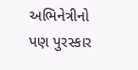અભિનેત્રીનો પણ પુરસ્કાર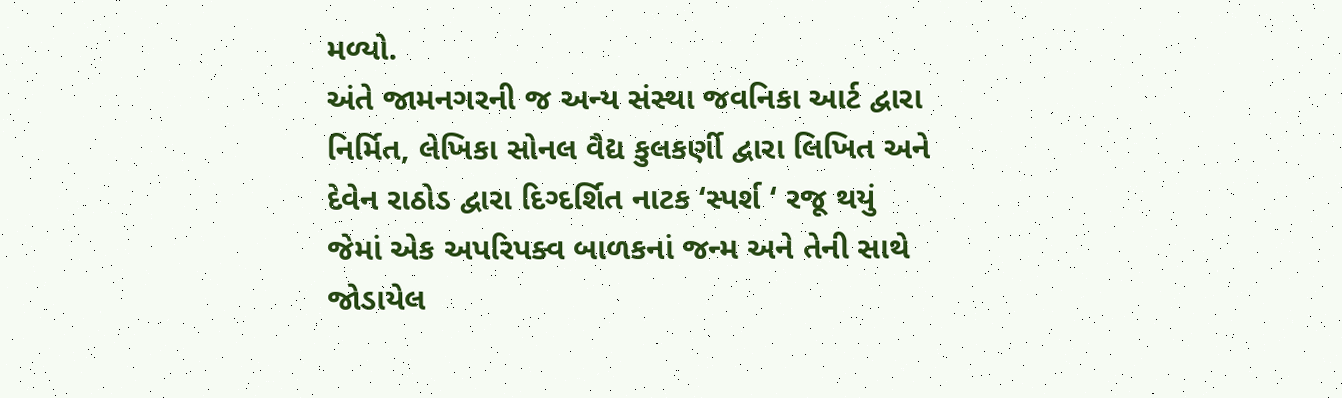મળ્યો.
અંતે જામનગરની જ અન્ય સંસ્થા જવનિકા આર્ટ દ્વારા નિર્મિત, લેખિકા સોનલ વૈદ્ય કુલકર્ણી દ્વારા લિખિત અને દેવેન રાઠોડ દ્વારા દિગ્દર્શિત નાટક ‘સ્પર્શ ‘ રજૂ થયું જેમાં એક અપરિપક્વ બાળકનાં જન્મ અને તેની સાથે જોડાયેલ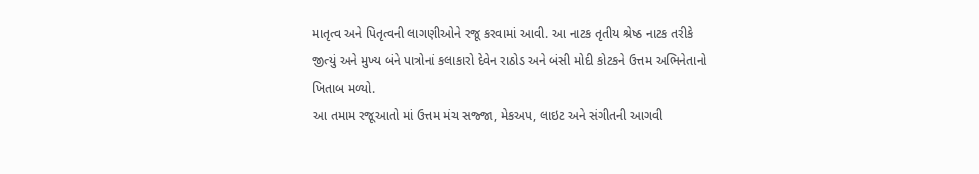માતૃત્વ અને પિતૃત્વની લાગણીઓને રજૂ કરવામાં આવી. આ નાટક તૃતીય શ્રેષ્ઠ નાટક તરીકે જીત્યું અને મુખ્ય બંને પાત્રોનાં કલાકારો દેવેન રાઠોડ અને બંસી મોદી કોટકને ઉત્તમ અભિનેતાનો ખિતાબ મળ્યો.
આ તમામ રજૂઆતો માં ઉત્તમ મંચ સજ્જા, મેકઅપ, લાઇટ અને સંગીતની આગવી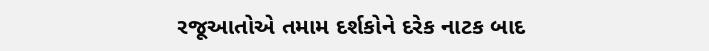રજૂઆતોએ તમામ દર્શકોને દરેક નાટક બાદ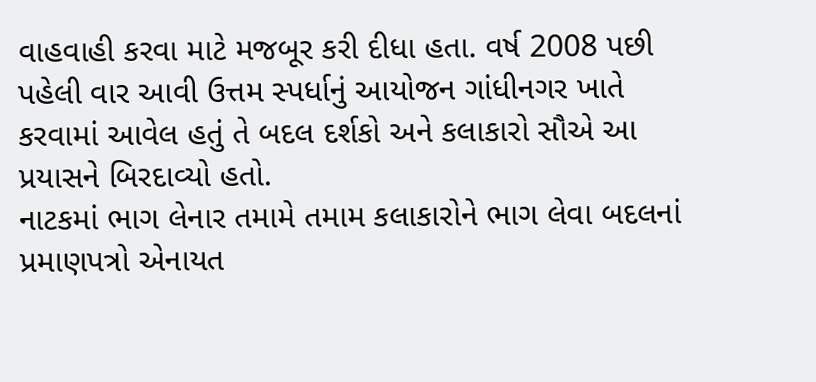વાહવાહી કરવા માટે મજબૂર કરી દીધા હતા. વર્ષ 2008 પછી પહેલી વાર આવી ઉત્તમ સ્પર્ધાનું આયોજન ગાંધીનગર ખાતે કરવામાં આવેલ હતું તે બદલ દર્શકો અને કલાકારો સૌએ આ પ્રયાસને બિરદાવ્યો હતો.
નાટકમાં ભાગ લેનાર તમામે તમામ કલાકારોને ભાગ લેવા બદલનાં પ્રમાણપત્રો એનાયત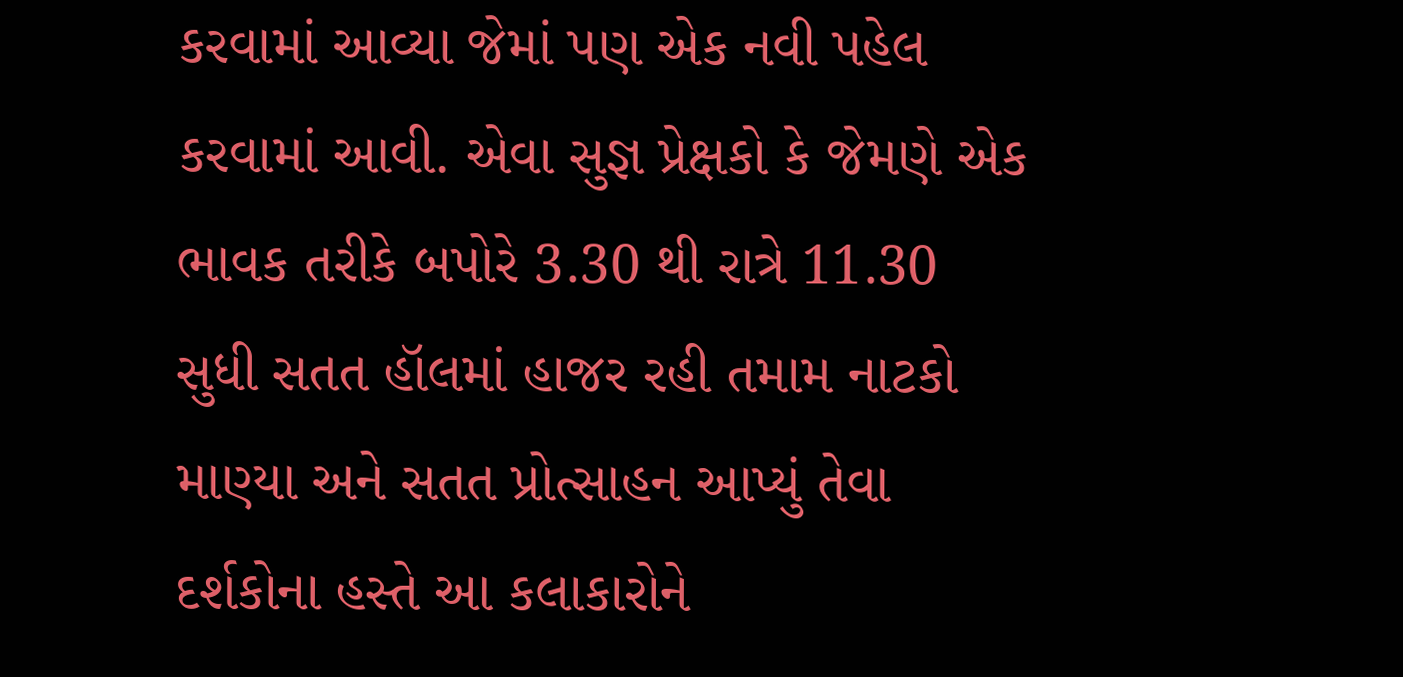કરવામાં આવ્યા જેમાં પણ એક નવી પહેલ કરવામાં આવી. એવા સુજ્ઞ પ્રેક્ષકો કે જેમણે એક ભાવક તરીકે બપોરે 3.30 થી રાત્રે 11.30 સુધી સતત હૉલમાં હાજર રહી તમામ નાટકો માણ્યા અને સતત પ્રોત્સાહન આપ્યું તેવા દર્શકોના હસ્તે આ કલાકારોને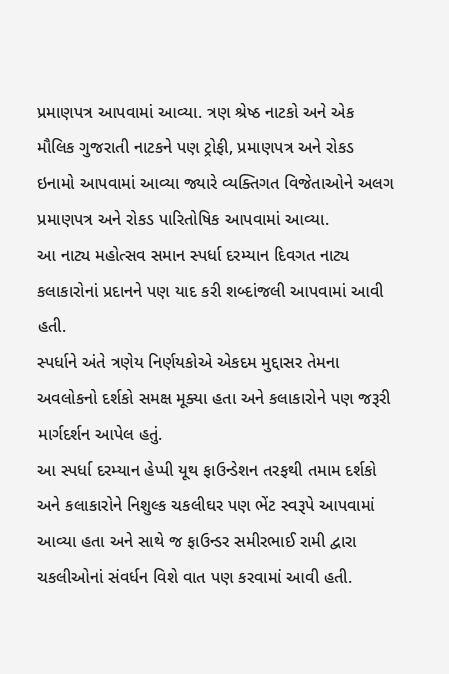પ્રમાણપત્ર આપવામાં આવ્યા. ત્રણ શ્રેષ્ઠ નાટકો અને એક મૌલિક ગુજરાતી નાટકને પણ ટ્રોફી, પ્રમાણપત્ર અને રોકડ ઇનામો આપવામાં આવ્યા જ્યારે વ્યક્તિગત વિજેતાઓને અલગ પ્રમાણપત્ર અને રોકડ પારિતોષિક આપવામાં આવ્યા.
આ નાટ્ય મહોત્સવ સમાન સ્પર્ધા દરમ્યાન દિવગત નાટ્ય કલાકારોનાં પ્રદાનને પણ યાદ કરી શબ્દાંજલી આપવામાં આવી હતી.
સ્પર્ધાને અંતે ત્રણેય નિર્ણયકોએ એકદમ મુદ્દાસર તેમના અવલોકનો દર્શકો સમક્ષ મૂક્યા હતા અને કલાકારોને પણ જરૂરી માર્ગદર્શન આપેલ હતું.
આ સ્પર્ધા દરમ્યાન હેપ્પી યૂથ ફાઉન્ડેશન તરફથી તમામ દર્શકો અને કલાકારોને નિશુલ્ક ચકલીઘર પણ ભેંટ સ્વરૂપે આપવામાં આવ્યા હતા અને સાથે જ ફાઉન્ડર સમીરભાઈ રામી દ્વારા ચકલીઓનાં સંવર્ધન વિશે વાત પણ કરવામાં આવી હતી.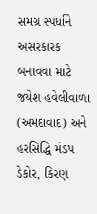સમગ્ર સ્પર્ધાને અસરકારક બનાવવા માટે જયેશ હવેલીવાળા (અમદાવાદ) અને હરસિદ્ધિ મંડપ ડેકોર, કિરણ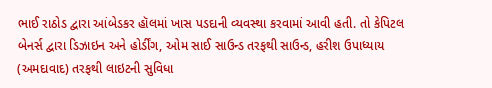ભાઈ રાઠોડ દ્વારા આંબેડકર હૉલમાં ખાસ પડદાની વ્યવસ્થા કરવામાં આવી હતી. તો કેપિટલ બેનર્સ દ્વારા ડિઝાઇન અને હોર્ડીંગ, ઓમ સાઈ સાઉન્ડ તરફથી સાઉન્ડ, હરીશ ઉપાધ્યાય (અમદાવાદ) તરફથી લાઇટની સુવિધા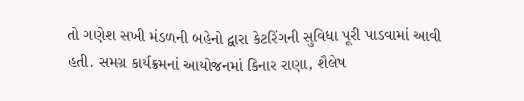તો ગણેશ સખી મંડળની બહેનો દ્વારા કેટરિંગની સુવિધા પૂરી પાડવામાં આવી હતી. સમગ્ર કાર્યક્રમનાં આયોજનમાં કિનાર રાણા, શૈલેષ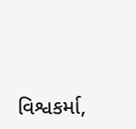વિશ્વકર્મા,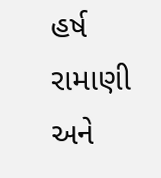હર્ષ રામાણી અને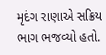મૃદંગ રાણાએ સક્રિય ભાગ ભજવ્યો હતો.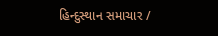હિન્દુસ્થાન સમાચાર /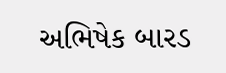અભિષેક બારડ